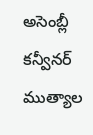అసెంబ్లీ కన్వీనర్ ముత్యాల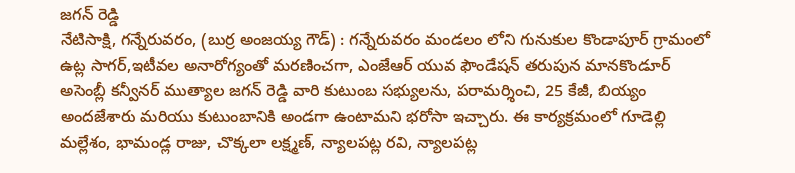జగన్ రెడ్డి
నేటిసాక్షి, గన్నేరువరం, (బుర్ర అంజయ్య గౌడ్) : గన్నేరువరం మండలం లోని గునుకుల కొండాపూర్ గ్రామంలో ఉట్ల సాగర్,ఇటీవల అనారోగ్యంతో మరణించగా, ఎంజేఆర్ యువ ఫౌండేషన్ తరుపున మానకొండూర్ అసెంబ్లీ కన్వీనర్ ముత్యాల జగన్ రెడ్డి వారి కుటుంబ సభ్యులను, పరామర్శించి, 25 కేజీ, బియ్యం అందజేశారు మరియు కుటుంబానికి అండగా ఉంటామని భరోసా ఇచ్చారు. ఈ కార్యక్రమంలో గూడెల్లి మల్లేశం, భామండ్ల రాజు, చొక్కలా లక్ష్మణ్, న్యాలపట్ల రవి, న్యాలపట్ల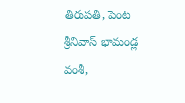తిరుపతి, పెంట శ్రీనివాస్ భామండ్ల వంశీ,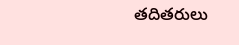తదితరులు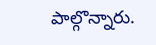పాల్గొన్నారు.